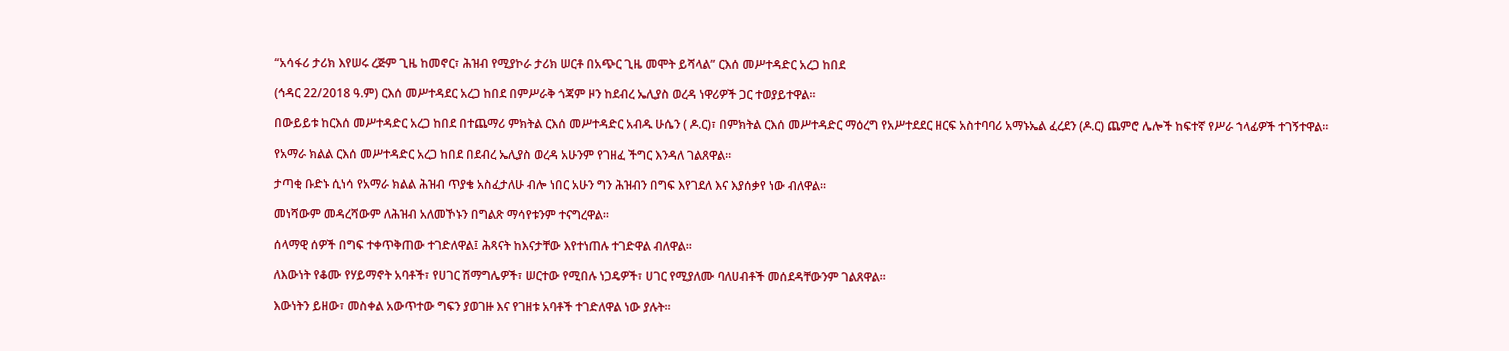“አሳፋሪ ታሪክ እየሠሩ ረጅም ጊዜ ከመኖር፣ ሕዝብ የሚያኮራ ታሪክ ሠርቶ በአጭር ጊዜ መሞት ይሻላል” ርእሰ መሥተዳድር አረጋ ከበደ

(ኅዳር 22/2018 ዓ.ም) ርእሰ መሥተዳደር አረጋ ከበደ በምሥራቅ ጎጃም ዞን ከደብረ ኤሊያስ ወረዳ ነዋሪዎች ጋር ተወያይተዋል።

በውይይቱ ከርእሰ መሥተዳድር አረጋ ከበደ በተጨማሪ ምክትል ርእሰ መሥተዳድር አብዱ ሁሴን ( ዶ.ር)፣ በምክትል ርእሰ መሥተዳድር ማዕረግ የአሥተደደር ዘርፍ አስተባባሪ አማኑኤል ፈረደን (ዶ.ር) ጨምሮ ሌሎች ከፍተኛ የሥራ ኀላፊዎች ተገኝተዋል።

የአማራ ክልል ርእሰ መሥተዳድር አረጋ ከበደ በደብረ ኤሊያስ ወረዳ አሁንም የገዘፈ ችግር እንዳለ ገልጸዋል።

ታጣቂ ቡድኑ ሲነሳ የአማራ ክልል ሕዝብ ጥያቄ አስፈታለሁ ብሎ ነበር አሁን ግን ሕዝብን በግፍ እየገደለ እና እያሰቃየ ነው ብለዋል።

መነሻውም መዳረሻውም ለሕዝብ አለመኾኑን በግልጽ ማሳየቱንም ተናግረዋል።

ሰላማዊ ሰዎች በግፍ ተቀጥቅጠው ተገድለዋል፤ ሕጻናት ከእናታቸው እየተነጠሉ ተገድዋል ብለዋል።

ለእውነት የቆሙ የሃይማኖት አባቶች፣ የሀገር ሽማግሌዎች፣ ሠርተው የሚበሉ ነጋዴዎች፣ ሀገር የሚያለሙ ባለሀብቶች መሰደዳቸውንም ገልጸዋል።

እውነትን ይዘው፣ መስቀል አውጥተው ግፍን ያወገዙ እና የገዘቱ አባቶች ተገድለዋል ነው ያሉት።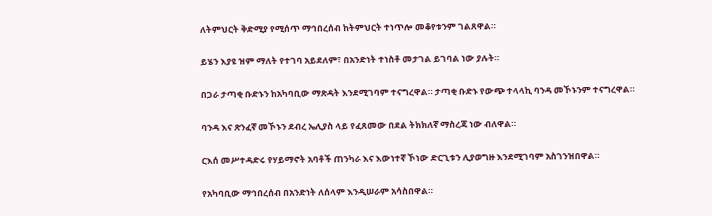ለትምህርት ቅድሚያ የሚሰጥ ማኅበረሰብ ከትምህርት ተነጥሎ መቆየቱንም ገልጸዋል።

ይሄን እያዩ ዝም ማለት የተገባ አይደለም፣ በአንድነት ተነስቶ መታገል ይገባል ነው ያሉት።

በጋራ ታጣቂ ቡድኑን ከአካባቢው ማጽዳት እንደሚገባም ተናግረዋል። ታጣቂ ቡድኑ የውጭ ተላላኪ ባንዳ መኾኑንም ተናግረዋል።

ባንዳ እና ጽንፈኛ መኾኑን ደብረ ኤሊያስ ላይ የፈጸመው በደል ትክክለኛ ማስረጃ ነው ብለዋል።

ርእሰ መሥተዳድሩ የሃይማኖት አባቶች ጠንካራ እና እውነተኛ ኾነው ድርጊቱን ሊያወግዙ እንደሚገባም አስገንዝበዋል።

የአካባቢው ማኅበረሰብ በአንድነት ለሰላም እንዲሠራም አሳስበዋል።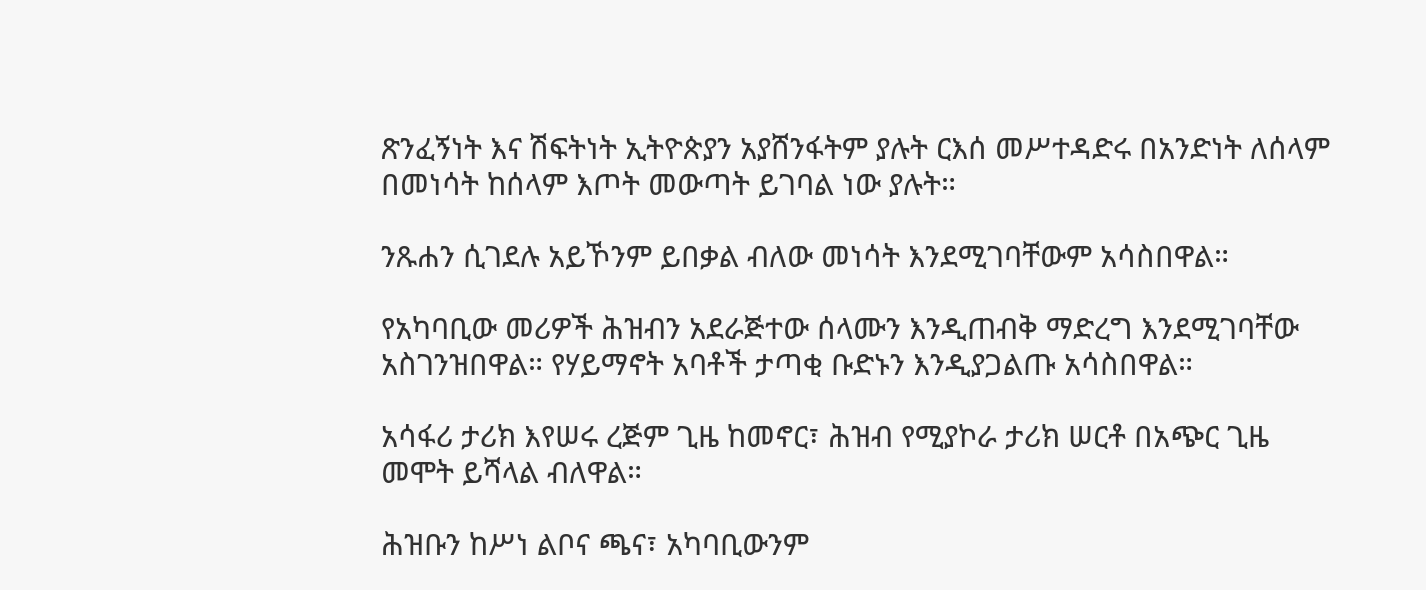ጽንፈኝነት እና ሽፍትነት ኢትዮጵያን አያሸንፋትም ያሉት ርእሰ መሥተዳድሩ በአንድነት ለሰላም በመነሳት ከሰላም እጦት መውጣት ይገባል ነው ያሉት።

ንጹሐን ሲገደሉ አይኾንም ይበቃል ብለው መነሳት እንደሚገባቸውም አሳስበዋል።

የአካባቢው መሪዎች ሕዝብን አደራጅተው ሰላሙን እንዲጠብቅ ማድረግ እንደሚገባቸው አስገንዝበዋል። የሃይማኖት አባቶች ታጣቂ ቡድኑን እንዲያጋልጡ አሳስበዋል።

አሳፋሪ ታሪክ እየሠሩ ረጅም ጊዜ ከመኖር፣ ሕዝብ የሚያኮራ ታሪክ ሠርቶ በአጭር ጊዜ መሞት ይሻላል ብለዋል።

ሕዝቡን ከሥነ ልቦና ጫና፣ አካባቢውንም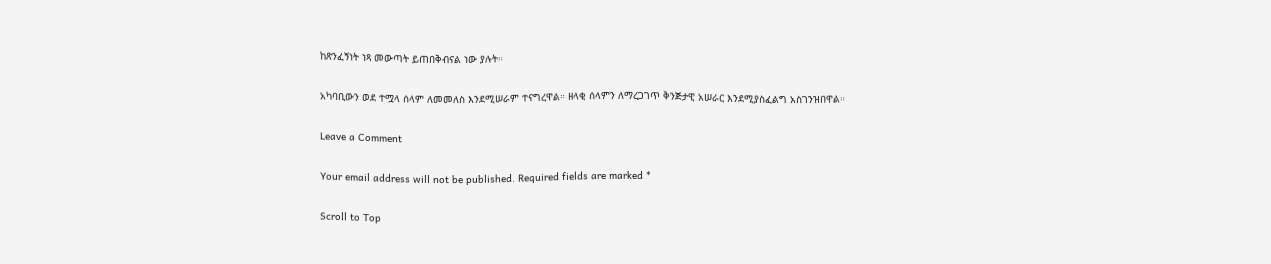ከጽንፈኝነት ነጻ መውጣት ይጠበቅብናል ነው ያሉት።

አካባቢውን ወደ ተሟላ ሰላም ለመመለስ እንደሚሠራም ተናግረዋል። ዘላቂ ሰላምን ለማረጋገጥ ቅንጅታዊ አሠራር እንደሚያስፈልግ አስገንዝበዋል።

Leave a Comment

Your email address will not be published. Required fields are marked *

Scroll to Top